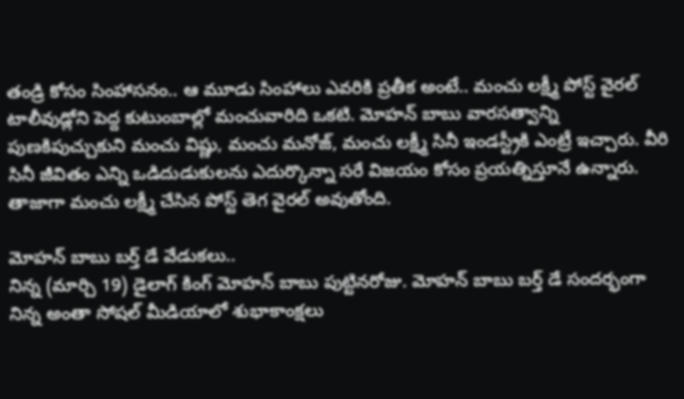తండ్రి కోసం సింహాసనం.. ఆ మూడు సింహాలు ఎవరికి ప్రతీక అంటే.. మంచు లక్ష్మీ పోస్ట్ వైరల్
టాలీవుడ్లోని పెద్ద కుటుంబాల్లో మంచువారిది ఒకటి. మోహన్ బాబు వారసత్వాన్ని పుణకిపుచ్చుకుని మంచు విష్ణు, మంచు మనోజ్, మంచు లక్ష్మీ సినీ ఇండస్ట్రీకి ఎంట్రీ ఇచ్చారు. వీరి సినీ జీవితం ఎన్ని ఒడిదుడుకులను ఎదుర్కొన్నా సరే విజయం కోసం ప్రయత్నిస్తూనే ఉన్నారు. తాజాగా మంచు లక్ష్మీ చేసిన పోస్ట్ తెగ వైరల్ అవుతోంది.

మోహన్ బాబు బర్త్ డే వేడుకలు..
నిన్న (మార్చి 19) డైలాగ్ కింగ్ మోహన్ బాబు పుట్టినరోజు. మోహన్ బాబు బర్త్ డే సందర్భంగా నిన్న అంతా సోషల్ మీడియాలో శుభాకాంక్షలు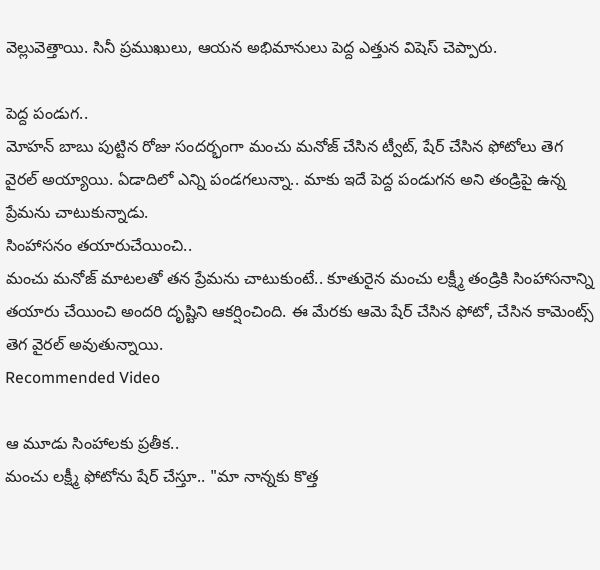వెల్లువెత్తాయి. సినీ ప్రముఖులు, ఆయన అభిమానులు పెద్ద ఎత్తున విషెస్ చెప్పారు.

పెద్ద పండుగ..
మోహన్ బాబు పుట్టిన రోజు సందర్భంగా మంచు మనోజ్ చేసిన ట్వీట్, షేర్ చేసిన ఫోటోలు తెగ వైరల్ అయ్యాయి. ఏడాదిలో ఎన్ని పండగలున్నా.. మాకు ఇదే పెద్ద పండుగన అని తండ్రిపై ఉన్న ప్రేమను చాటుకున్నాడు.
సింహాసనం తయారుచేయించి..
మంచు మనోజ్ మాటలతో తన ప్రేమను చాటుకుంటే.. కూతురైన మంచు లక్ష్మీ తండ్రికి సింహాసనాన్ని తయారు చేయించి అందరి దృష్టిని ఆకర్షించింది. ఈ మేరకు ఆమె షేర్ చేసిన ఫోటో, చేసిన కామెంట్స్ తెగ వైరల్ అవుతున్నాయి.
Recommended Video

ఆ మూడు సింహాలకు ప్రతీక..
మంచు లక్ష్మీ ఫోటోను షేర్ చేస్తూ.. "మా నాన్నకు కొత్త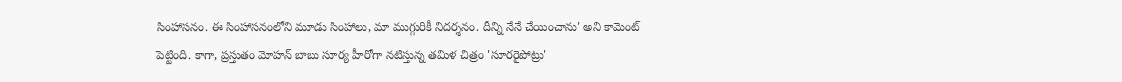సింహాసనం. ఈ సింహాసనంలోని మూడు సింహాలు, మా ముగ్గురికీ నిదర్శనం. దీన్ని నేనే చేయించాను' అని కామెంట్ పెట్టింది. కాగా, ప్రస్తుతం మోహన్ బాబు సూర్య హీరోగా నటిస్తున్న తమిళ చిత్రం 'సూరరైపోట్రు'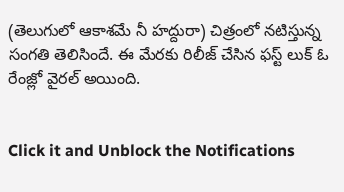(తెలుగులో ఆకాశమే నీ హద్దురా) చిత్రంలో నటిస్తున్న సంగతి తెలిసిందే. ఈ మేరకు రిలీజ్ చేసిన ఫస్ట్ లుక్ ఓ రేంజ్లో వైరల్ అయింది.


Click it and Unblock the Notifications